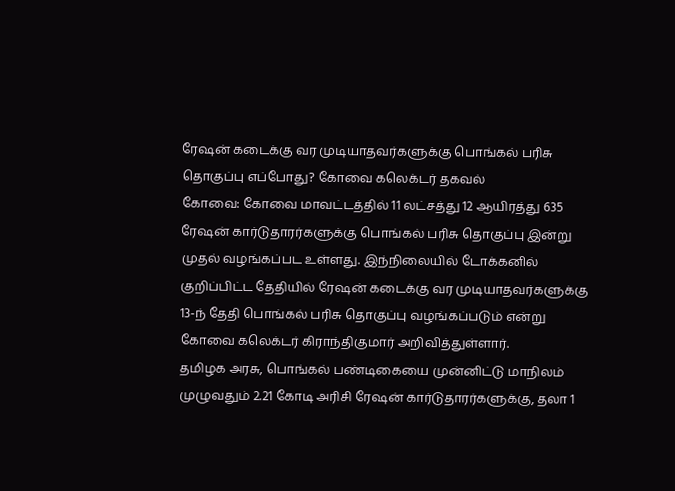ரேஷன் கடைக்கு வர முடியாதவர்களுக்கு பொங்கல் பரிசு தொகுப்பு எப்போது? கோவை கலெக்டர் தகவல்
கோவை: கோவை மாவட்டத்தில் 11 லட்சத்து 12 ஆயிரத்து 635 ரேஷன் கார்டுதாரர்களுக்கு பொங்கல் பரிசு தொகுப்பு இன்று முதல் வழங்கப்பட உள்ளது. இந்நிலையில் டோக்கனில் குறிப்பிட்ட தேதியில் ரேஷன் கடைக்கு வர முடியாதவர்களுக்கு 13-ந் தேதி பொங்கல் பரிசு தொகுப்பு வழங்கப்படும் என்று கோவை கலெக்டர் கிராந்திகுமார் அறிவித்துள்ளார்.
தமிழக அரசு, பொங்கல் பண்டிகையை முன்னிட்டு மாநிலம் முழுவதும் 2.21 கோடி அரிசி ரேஷன் கார்டுதாரர்களுக்கு, தலா 1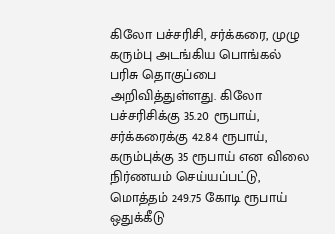கிலோ பச்சரிசி, சர்க்கரை, முழு கரும்பு அடங்கிய பொங்கல் பரிசு தொகுப்பை அறிவித்துள்ளது. கிலோ பச்சரிசிக்கு 35.20 ரூபாய், சர்க்கரைக்கு 42.84 ரூபாய், கரும்புக்கு 35 ரூபாய் என விலை நிர்ணயம் செய்யப்பட்டு, மொத்தம் 249.75 கோடி ரூபாய் ஒதுக்கீடு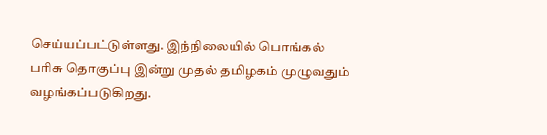செய்யப்பட்டுள்ளது. இந்நிலையில் பொங்கல் பரிசு தொகுப்பு இன்று முதல் தமிழகம் முழுவதும் வழங்கப்படுகிறது.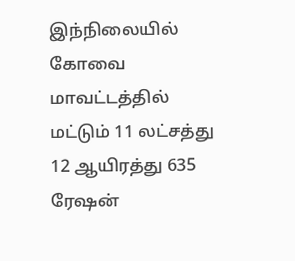இந்நிலையில் கோவை மாவட்டத்தில் மட்டும் 11 லட்சத்து 12 ஆயிரத்து 635 ரேஷன்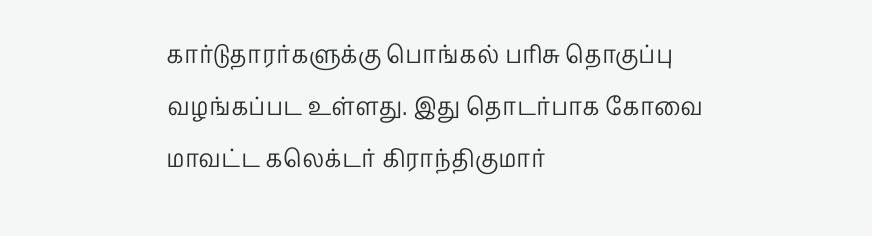கார்டுதாரர்களுக்கு பொங்கல் பரிசு தொகுப்பு வழங்கப்பட உள்ளது. இது தொடர்பாக கோவை மாவட்ட கலெக்டர் கிராந்திகுமார்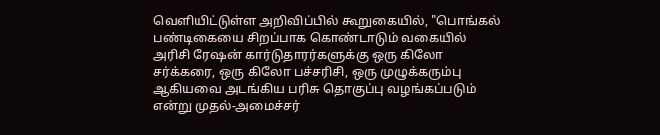வெளியிட்டுள்ள அறிவிப்பில் கூறுகையில், "பொங்கல் பண்டிகையை சிறப்பாக கொண்டாடும் வகையில் அரிசி ரேஷன் கார்டுதாரர்களுக்கு ஒரு கிலோ சர்க்கரை, ஒரு கிலோ பச்சரிசி, ஒரு முழுக்கரும்பு ஆகியவை அடங்கிய பரிசு தொகுப்பு வழங்கப்படும் என்று முதல்-அமைச்சர்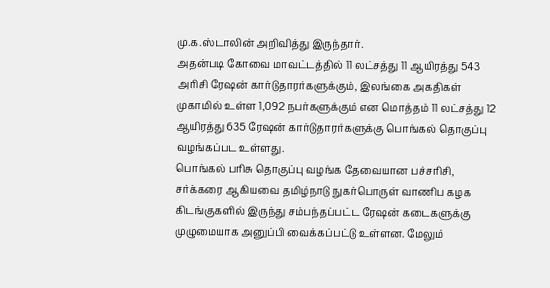மு.க.ஸ்டாலின் அறிவித்து இருந்தார்.
அதன்படி கோவை மாவட்டத்தில் 11 லட்சத்து 11 ஆயிரத்து 543 அரிசி ரேஷன் கார்டுதாரர்களுக்கும், இலங்கை அகதிகள் முகாமில் உள்ள 1,092 நபர்களுக்கும் என மொத்தம் 11 லட்சத்து 12 ஆயிரத்து 635 ரேஷன் கார்டுதாரர்களுக்கு பொங்கல் தொகுப்பு வழங்கப்பட உள்ளது.
பொங்கல் பரிசு தொகுப்பு வழங்க தேவையான பச்சரிசி, சர்க்கரை ஆகியவை தமிழ்நாடு நுகர்பொருள் வாணிப கழக கிடங்குகளில் இருந்து சம்பந்தப்பட்ட ரேஷன் கடைகளுக்கு முழுமையாக அனுப்பி வைக்கப்பட்டு உள்ளன. மேலும்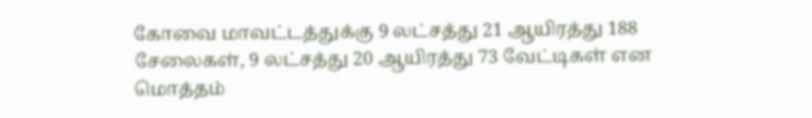கோவை மாவட்டத்துக்கு 9 லட்சத்து 21 ஆயிரத்து 188 சேலைகள், 9 லட்சத்து 20 ஆயிரத்து 73 வேட்டிகள் என மொத்தம்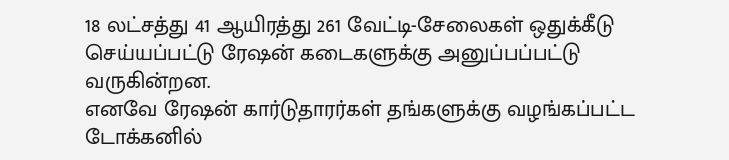18 லட்சத்து 41 ஆயிரத்து 261 வேட்டி-சேலைகள் ஒதுக்கீடு செய்யப்பட்டு ரேஷன் கடைகளுக்கு அனுப்பப்பட்டு வருகின்றன.
எனவே ரேஷன் கார்டுதாரர்கள் தங்களுக்கு வழங்கப்பட்ட டோக்கனில்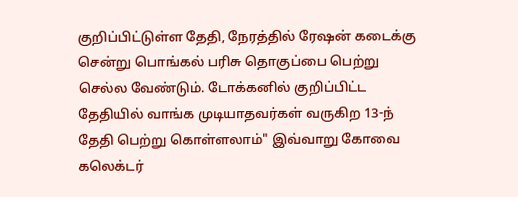குறிப்பிட்டுள்ள தேதி, நேரத்தில் ரேஷன் கடைக்கு சென்று பொங்கல் பரிசு தொகுப்பை பெற்று செல்ல வேண்டும். டோக்கனில் குறிப்பிட்ட தேதியில் வாங்க முடியாதவர்கள் வருகிற 13-ந் தேதி பெற்று கொள்ளலாம்" இவ்வாறு கோவை கலெக்டர்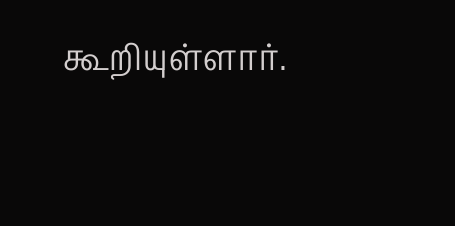கூறியுள்ளார்.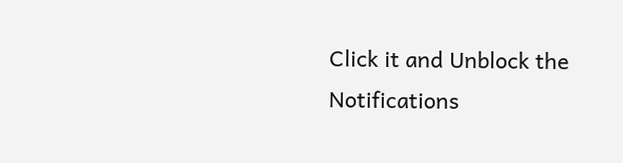Click it and Unblock the Notifications